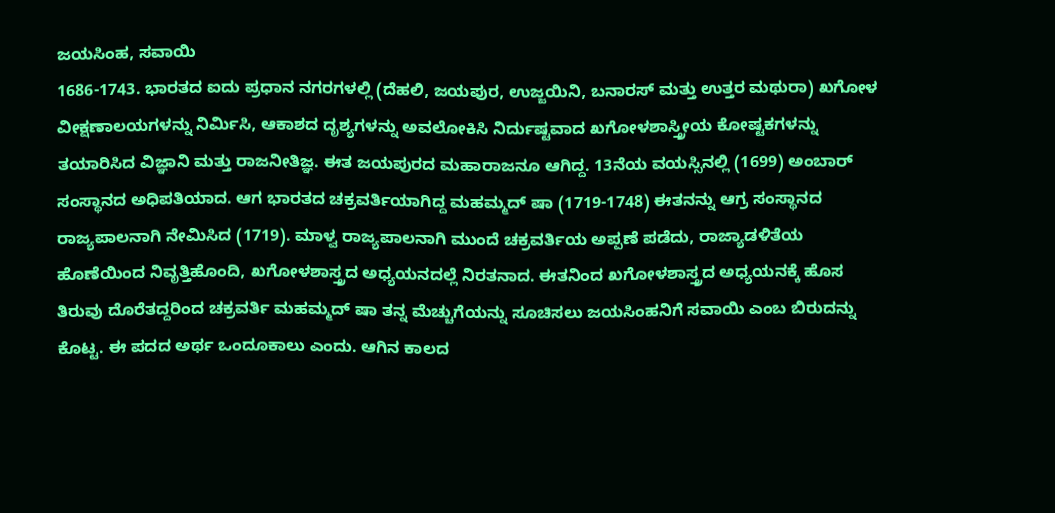ಜಯಸಿಂಹ, ಸವಾಯಿ
1686-1743. ಭಾರತದ ಐದು ಪ್ರಧಾನ ನಗರಗಳಲ್ಲಿ (ದೆಹಲಿ, ಜಯಪುರ, ಉಜ್ಜಯಿನಿ, ಬನಾರಸ್ ಮತ್ತು ಉತ್ತರ ಮಥುರಾ) ಖಗೋಳ ವೀಕ್ಷಣಾಲಯಗಳನ್ನು ನಿರ್ಮಿಸಿ, ಆಕಾಶದ ದೃಶ್ಯಗಳನ್ನು ಅವಲೋಕಿಸಿ ನಿರ್ದುಷ್ಟವಾದ ಖಗೋಳಶಾಸ್ತ್ರೀಯ ಕೋಷ್ಟಕಗಳನ್ನು ತಯಾರಿಸಿದ ವಿಜ್ಞಾನಿ ಮತ್ತು ರಾಜನೀತಿಜ್ಞ. ಈತ ಜಯಪುರದ ಮಹಾರಾಜನೂ ಆಗಿದ್ದ. 13ನೆಯ ವಯಸ್ಸಿನಲ್ಲಿ (1699) ಅಂಬಾರ್ ಸಂಸ್ಥಾನದ ಅಧಿಪತಿಯಾದ. ಆಗ ಭಾರತದ ಚಕ್ರವರ್ತಿಯಾಗಿದ್ದ ಮಹಮ್ಮದ್ ಷಾ (1719-1748) ಈತನನ್ನು ಆಗ್ರ ಸಂಸ್ಥಾನದ ರಾಜ್ಯಪಾಲನಾಗಿ ನೇಮಿಸಿದ (1719). ಮಾಳ್ವ ರಾಜ್ಯಪಾಲನಾಗಿ ಮುಂದೆ ಚಕ್ರವರ್ತಿಯ ಅಪ್ಪಣೆ ಪಡೆದು, ರಾಜ್ಯಾಡಳಿತೆಯ ಹೊಣೆಯಿಂದ ನಿವೃತ್ತಿಹೊಂದಿ, ಖಗೋಳಶಾಸ್ತ್ರದ ಅಧ್ಯಯನದಲ್ಲೆ ನಿರತನಾದ. ಈತನಿಂದ ಖಗೋಳಶಾಸ್ತ್ರದ ಅಧ್ಯಯನಕ್ಕೆ ಹೊಸ ತಿರುವು ದೊರೆತದ್ದರಿಂದ ಚಕ್ರವರ್ತಿ ಮಹಮ್ಮದ್ ಷಾ ತನ್ನ ಮೆಚ್ಚುಗೆಯನ್ನು ಸೂಚಿಸಲು ಜಯಸಿಂಹನಿಗೆ ಸವಾಯಿ ಎಂಬ ಬಿರುದನ್ನು ಕೊಟ್ಟ. ಈ ಪದದ ಅರ್ಥ ಒಂದೂಕಾಲು ಎಂದು. ಆಗಿನ ಕಾಲದ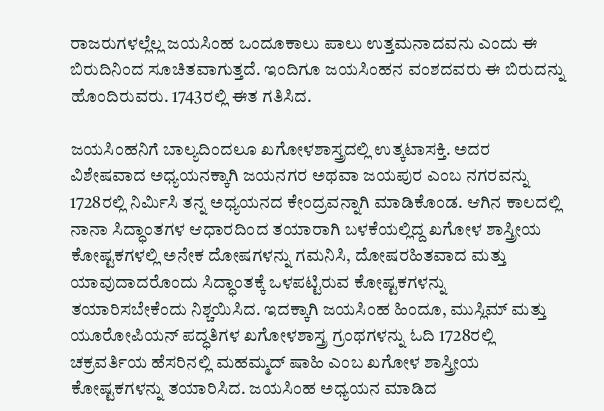ರಾಜರುಗಳಲ್ಲೆಲ್ಲ ಜಯಸಿಂಹ ಒಂದೂಕಾಲು ಪಾಲು ಉತ್ತಮನಾದವನು ಎಂದು ಈ ಬಿರುದಿನಿಂದ ಸೂಚಿತವಾಗುತ್ತದೆ. ಇಂದಿಗೂ ಜಯಸಿಂಹನ ವಂಶದವರು ಈ ಬಿರುದನ್ನು ಹೊಂದಿರುವರು. 1743ರಲ್ಲಿ ಈತ ಗತಿಸಿದ.

ಜಯಸಿಂಹನಿಗೆ ಬಾಲ್ಯದಿಂದಲೂ ಖಗೋಳಶಾಸ್ತ್ರದಲ್ಲಿ ಉತ್ಕಟಾಸಕ್ತಿ. ಅದರ ವಿಶೇಷವಾದ ಅಧ್ಯಯನಕ್ಕಾಗಿ ಜಯನಗರ ಅಥವಾ ಜಯಪುರ ಎಂಬ ನಗರವನ್ನು 1728ರಲ್ಲಿ ನಿರ್ಮಿಸಿ ತನ್ನ ಅಧ್ಯಯನದ ಕೇಂದ್ರವನ್ನಾಗಿ ಮಾಡಿಕೊಂಡ. ಆಗಿನ ಕಾಲದಲ್ಲಿ ನಾನಾ ಸಿದ್ಧಾಂತಗಳ ಆಧಾರದಿಂದ ತಯಾರಾಗಿ ಬಳಕೆಯಲ್ಲಿದ್ದ ಖಗೋಳ ಶಾಸ್ತ್ರೀಯ ಕೋಷ್ಟಕಗಳಲ್ಲಿ ಅನೇಕ ದೋಷಗಳನ್ನು ಗಮನಿಸಿ, ದೋಷರಹಿತವಾದ ಮತ್ತು ಯಾವುದಾದರೊಂದು ಸಿದ್ಧಾಂತಕ್ಕೆ ಒಳಪಟ್ಟಿರುವ ಕೋಷ್ಟಕಗಳನ್ನು ತಯಾರಿಸಬೇಕೆಂದು ನಿಶ್ಚಯಿಸಿದ. ಇದಕ್ಕಾಗಿ ಜಯಸಿಂಹ ಹಿಂದೂ, ಮುಸ್ಲಿಮ್ ಮತ್ತು ಯೂರೋಪಿಯನ್ ಪದ್ಧತಿಗಳ ಖಗೋಳಶಾಸ್ತ್ರ ಗ್ರಂಥಗಳನ್ನು ಓದಿ 1728ರಲ್ಲಿ ಚಕ್ರವರ್ತಿಯ ಹೆಸರಿನಲ್ಲಿ ಮಹಮ್ಮದ್ ಷಾಹಿ ಎಂಬ ಖಗೋಳ ಶಾಸ್ತ್ರೀಯ ಕೋಷ್ಟಕಗಳನ್ನು ತಯಾರಿಸಿದ. ಜಯಸಿಂಹ ಅಧ್ಯಯನ ಮಾಡಿದ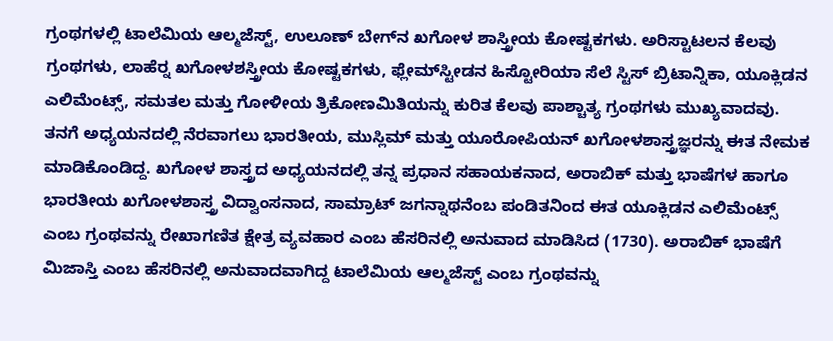ಗ್ರಂಥಗಳಲ್ಲಿ ಟಾಲೆಮಿಯ ಆಲ್ಮಜೆಸ್ಟ್, ಉಲೂಣ್ ಬೇಗ್‍ನ ಖಗೋಳ ಶಾಸ್ತ್ರೀಯ ಕೋಷ್ಟಕಗಳು. ಅರಿಸ್ಟಾಟಲನ ಕೆಲವು ಗ್ರಂಥಗಳು, ಲಾಹೆರ್‍ನ ಖಗೋಳಶಸ್ತ್ರೀಯ ಕೋಷ್ಟಕಗಳು, ಫ್ಲೇಮ್‍ಸ್ಟೀಡನ ಹಿಸ್ಟೋರಿಯಾ ಸೆಲೆ ಸ್ಟಿಸ್ ಬ್ರಿಟಾನ್ನಿಕಾ, ಯೂಕ್ಲಿಡನ ಎಲಿಮೆಂಟ್ಸ್, ಸಮತಲ ಮತ್ತು ಗೋಳೀಯ ತ್ರಿಕೋಣಮಿತಿಯನ್ನು ಕುರಿತ ಕೆಲವು ಪಾಶ್ಚಾತ್ಯ ಗ್ರಂಥಗಳು ಮುಖ್ಯವಾದವು. ತನಗೆ ಅಧ್ಯಯನದಲ್ಲಿ ನೆರವಾಗಲು ಭಾರತೀಯ, ಮುಸ್ಲಿಮ್ ಮತ್ತು ಯೂರೋಪಿಯನ್ ಖಗೋಳಶಾಸ್ತ್ರಜ್ಞರನ್ನು ಈತ ನೇಮಕ ಮಾಡಿಕೊಂಡಿದ್ದ. ಖಗೋಳ ಶಾಸ್ತ್ರದ ಅಧ್ಯಯನದಲ್ಲಿ ತನ್ನ ಪ್ರಧಾನ ಸಹಾಯಕನಾದ, ಅರಾಬಿಕ್ ಮತ್ತು ಭಾಷೆಗಳ ಹಾಗೂ ಭಾರತೀಯ ಖಗೋಳಶಾಸ್ತ್ರ ವಿದ್ವಾಂಸನಾದ, ಸಾಮ್ರಾಟ್ ಜಗನ್ನಾಥನೆಂಬ ಪಂಡಿತನಿಂದ ಈತ ಯೂಕ್ಲಿಡನ ಎಲಿಮೆಂಟ್ಸ್ ಎಂಬ ಗ್ರಂಥವನ್ನು ರೇಖಾಗಣಿತ ಕ್ಷೇತ್ರ ವ್ಯವಹಾರ ಎಂಬ ಹೆಸರಿನಲ್ಲಿ ಅನುವಾದ ಮಾಡಿಸಿದ (1730). ಅರಾಬಿಕ್ ಭಾಷೆಗೆ ಮಿಜಾಸ್ತಿ ಎಂಬ ಹೆಸರಿನಲ್ಲಿ ಅನುವಾದವಾಗಿದ್ದ ಟಾಲೆಮಿಯ ಆಲ್ಮಜೆಸ್ಟ್ ಎಂಬ ಗ್ರಂಥವನ್ನು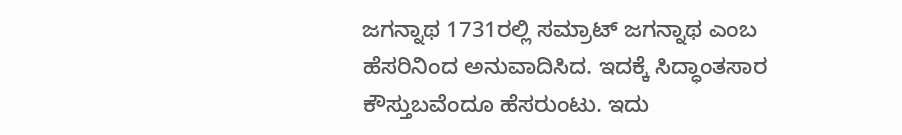ಜಗನ್ನಾಥ 1731ರಲ್ಲಿ ಸಮ್ರಾಟ್ ಜಗನ್ನಾಥ ಎಂಬ ಹೆಸರಿನಿಂದ ಅನುವಾದಿಸಿದ. ಇದಕ್ಕೆ ಸಿದ್ಧಾಂತಸಾರ ಕೌಸ್ತುಬವೆಂದೂ ಹೆಸರುಂಟು. ಇದು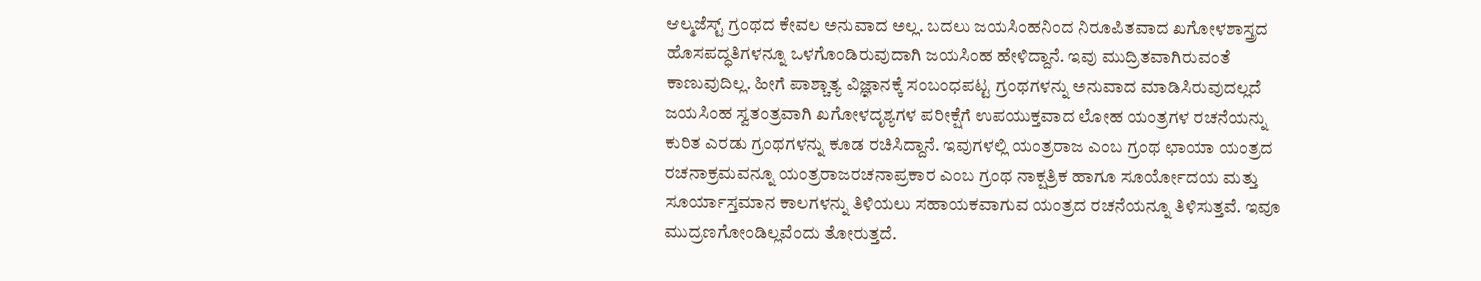ಆಲ್ಮಜೆಸ್ಟ್ ಗ್ರಂಥದ ಕೇವಲ ಅನುವಾದ ಅಲ್ಲ. ಬದಲು ಜಯಸಿಂಹನಿಂದ ನಿರೂಪಿತವಾದ ಖಗೋಳಶಾಸ್ತ್ರದ ಹೊಸಪದ್ಧತಿಗಳನ್ನೂ ಒಳಗೊಂಡಿರುವುದಾಗಿ ಜಯಸಿಂಹ ಹೇಳಿದ್ದಾನೆ. ಇವು ಮುದ್ರಿತವಾಗಿರುವಂತೆ ಕಾಣುವುದಿಲ್ಲ. ಹೀಗೆ ಪಾಶ್ಚಾತ್ಯ ವಿಜ್ಞಾನಕ್ಕೆ ಸಂಬಂಧಪಟ್ಟ ಗ್ರಂಥಗಳನ್ನು ಅನುವಾದ ಮಾಡಿಸಿರುವುದಲ್ಲದೆ ಜಯಸಿಂಹ ಸ್ವತಂತ್ರವಾಗಿ ಖಗೋಳದೃಶ್ಯಗಳ ಪರೀಕ್ಷೆಗೆ ಉಪಯುಕ್ತವಾದ ಲೋಹ ಯಂತ್ರಗಳ ರಚನೆಯನ್ನು ಕುರಿತ ಎರಡು ಗ್ರಂಥಗಳನ್ನು ಕೂಡ ರಚಿಸಿದ್ದಾನೆ. ಇವುಗಳಲ್ಲಿ ಯಂತ್ರರಾಜ ಎಂಬ ಗ್ರಂಥ ಛಾಯಾ ಯಂತ್ರದ ರಚನಾಕ್ರಮವನ್ನೂ ಯಂತ್ರರಾಜರಚನಾಪ್ರಕಾರ ಎಂಬ ಗ್ರಂಥ ನಾಕ್ಷತ್ರಿಕ ಹಾಗೂ ಸೂರ್ಯೋದಯ ಮತ್ತು ಸೂರ್ಯಾಸ್ತಮಾನ ಕಾಲಗಳನ್ನು ತಿಳಿಯಲು ಸಹಾಯಕವಾಗುವ ಯಂತ್ರದ ರಚನೆಯನ್ನೂ ತಿಳಿಸುತ್ತವೆ. ಇವೂ ಮುದ್ರಣಗೋಂಡಿಲ್ಲವೆಂದು ತೋರುತ್ತದೆ.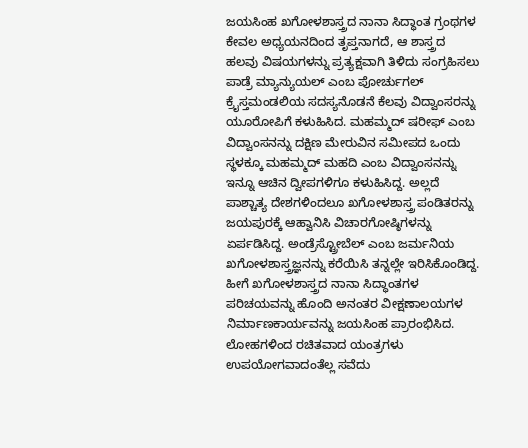ಜಯಸಿಂಹ ಖಗೋಳಶಾಸ್ತ್ರದ ನಾನಾ ಸಿದ್ಧಾಂತ ಗ್ರಂಥಗಳ ಕೇವಲ ಅಧ್ಯಯನದಿಂದ ತೃಪ್ತನಾಗದೆ, ಆ ಶಾಸ್ತ್ರದ ಹಲವು ವಿಷಯಗಳನ್ನು ಪ್ರತ್ಯಕ್ಷವಾಗಿ ತಿಳಿದು ಸಂಗ್ರಹಿಸಲು ಪಾಡ್ರೆ ಮ್ಯಾನ್ಯುಯಲ್ ಎಂಬ ಪೋರ್ಚುಗಲ್ ಕ್ರೈಸ್ತಮಂಡಲಿಯ ಸದಸ್ಯನೊಡನೆ ಕೆಲವು ವಿದ್ವಾಂಸರನ್ನು ಯೂರೋಪಿಗೆ ಕಳುಹಿಸಿದ. ಮಹಮ್ಮದ್ ಷರೀಫ್ ಎಂಬ ವಿದ್ವಾಂಸನನ್ನು ದಕ್ಷಿಣ ಮೇರುವಿನ ಸಮೀಪದ ಒಂದು ಸ್ಥಳಕ್ಕೂ ಮಹಮ್ಮದ್ ಮಹದಿ ಎಂಬ ವಿದ್ವಾಂಸನನ್ನು ಇನ್ನೂ ಆಚಿನ ದ್ವೀಪಗಳಿಗೂ ಕಳುಹಿಸಿದ್ದ. ಅಲ್ಲದೆ ಪಾಶ್ಚಾತ್ಯ ದೇಶಗಳಿಂದಲೂ ಖಗೋಳಶಾಸ್ತ್ರ ಪಂಡಿತರನ್ನು ಜಯಪುರಕ್ಕೆ ಆಹ್ವಾನಿಸಿ ವಿಚಾರಗೋಷ್ಠಿಗಳನ್ನು ಏರ್ಪಡಿಸಿದ್ದ. ಅಂಡ್ರೆಸ್ಟ್ರೋಬೆಲ್ ಎಂಬ ಜರ್ಮನಿಯ ಖಗೋಳಶಾಸ್ತ್ರಜ್ಞನನ್ನು ಕರೆಯಿಸಿ ತನ್ನಲ್ಲೇ ಇರಿಸಿಕೊಂಡಿದ್ದ. ಹೀಗೆ ಖಗೋಳಶಾಸ್ತ್ರದ ನಾನಾ ಸಿದ್ಧಾಂತಗಳ ಪರಿಚಯವನ್ನು ಹೊಂದಿ ಅನಂತರ ವೀಕ್ಷಣಾಲಯಗಳ ನಿರ್ಮಾಣಕಾರ್ಯವನ್ನು ಜಯಸಿಂಹ ಪ್ರಾರಂಭಿಸಿದ. ಲೋಹಗಳಿಂದ ರಚಿತವಾದ ಯಂತ್ರಗಳು ಉಪಯೋಗವಾದಂತೆಲ್ಲ ಸವೆದು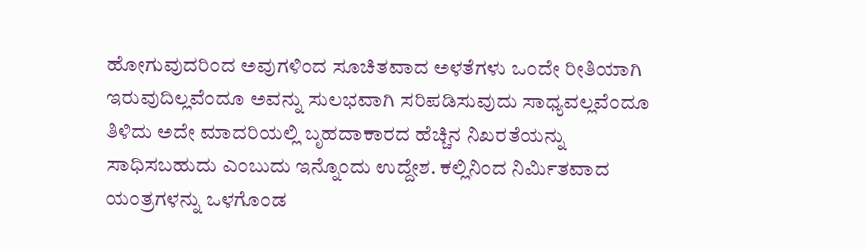ಹೋಗುವುದರಿಂದ ಅವುಗಳಿಂದ ಸೂಚಿತವಾದ ಅಳತೆಗಳು ಒಂದೇ ರೀತಿಯಾಗಿ ಇರುವುದಿಲ್ಲವೆಂದೂ ಅವನ್ನು ಸುಲಭವಾಗಿ ಸರಿಪಡಿಸುವುದು ಸಾಧ್ಯವಲ್ಲವೆಂದೂ ತಿಳಿದು ಅದೇ ಮಾದರಿಯಲ್ಲಿ ಬೃಹದಾಕಾರದ ಹೆಚ್ಚಿನ ನಿಖರತೆಯನ್ನು ಸಾಧಿಸಬಹುದು ಎಂಬುದು ಇನ್ನೊಂದು ಉದ್ದೇಶ. ಕಲ್ಲಿನಿಂದ ನಿರ್ಮಿತವಾದ ಯಂತ್ರಗಳನ್ನು ಒಳಗೊಂಡ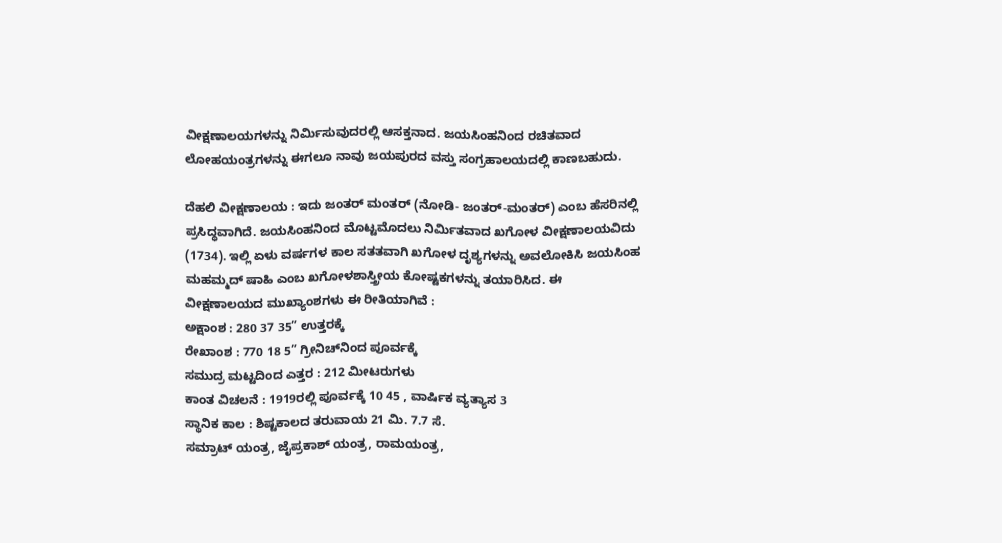ವೀಕ್ಷಣಾಲಯಗಳನ್ನು ನಿರ್ಮಿಸುವುದರಲ್ಲಿ ಆಸಕ್ತನಾದ. ಜಯಸಿಂಹನಿಂದ ರಚಿತವಾದ ಲೋಹಯಂತ್ರಗಳನ್ನು ಈಗಲೂ ನಾವು ಜಯಪುರದ ವಸ್ತು ಸಂಗ್ರಹಾಲಯದಲ್ಲಿ ಕಾಣಬಹುದು.

ದೆಹಲಿ ವೀಕ್ಷಣಾಲಯ : ಇದು ಜಂತರ್ ಮಂತರ್ (ನೋಡಿ- ಜಂತರ್-ಮಂತರ್) ಎಂಬ ಹೆಸರಿನಲ್ಲಿ ಪ್ರಸಿದ್ಧವಾಗಿದೆ. ಜಯಸಿಂಹನಿಂದ ಮೊಟ್ಟಮೊದಲು ನಿರ್ಮಿತವಾದ ಖಗೋಳ ವೀಕ್ಷಣಾಲಯವಿದು (1734). ಇಲ್ಲಿ ಏಳು ವರ್ಷಗಳ ಕಾಲ ಸತತವಾಗಿ ಖಗೋಳ ದೃಶ್ಯಗಳನ್ನು ಅವಲೋಕಿಸಿ ಜಯಸಿಂಹ ಮಹಮ್ಮದ್ ಷಾಹಿ ಎಂಬ ಖಗೋಳಶಾಸ್ತ್ರೀಯ ಕೋಷ್ಟಕಗಳನ್ನು ತಯಾರಿಸಿದ. ಈ ವೀಕ್ಷಣಾಲಯದ ಮುಖ್ಯಾಂಶಗಳು ಈ ರೀತಿಯಾಗಿವೆ :
ಅಕ್ಷಾಂಶ : 280 37 35” ಉತ್ತರಕ್ಕೆ
ರೇಖಾಂಶ : 770 18 5” ಗ್ರೀನಿಚ್‍ನಿಂದ ಪೂರ್ವಕ್ಕೆ
ಸಮುದ್ರ ಮಟ್ಟದಿಂದ ಎತ್ತರ : 212 ಮೀಟರುಗಳು
ಕಾಂತ ವಿಚಲನೆ : 1919ರಲ್ಲಿ ಪೂರ್ವಕ್ಕೆ 10 45 , ವಾರ್ಷಿಕ ವ್ಯತ್ಯಾಸ 3
ಸ್ಥಾನಿಕ ಕಾಲ : ಶಿಷ್ಟಕಾಲದ ತರುವಾಯ 21 ಮಿ. 7.7 ಸೆ.
ಸಮ್ರಾಟ್ ಯಂತ್ರ, ಜೈಪ್ರಕಾಶ್ ಯಂತ್ರ, ರಾಮಯಂತ್ರ,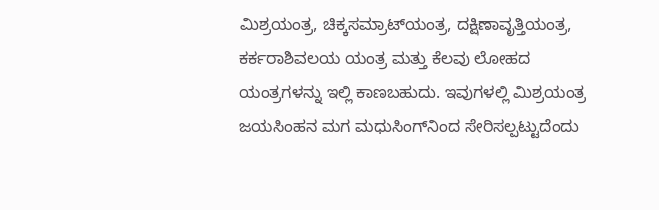ಮಿಶ್ರಯಂತ್ರ, ಚಿಕ್ಕಸಮ್ರಾಟ್‍ಯಂತ್ರ, ದಕ್ಷಿಣಾವೃತ್ತಿಯಂತ್ರ, ಕರ್ಕರಾಶಿವಲಯ ಯಂತ್ರ ಮತ್ತು ಕೆಲವು ಲೋಹದ ಯಂತ್ರಗಳನ್ನು ಇಲ್ಲಿ ಕಾಣಬಹುದು. ಇವುಗಳಲ್ಲಿ ಮಿಶ್ರಯಂತ್ರ ಜಯಸಿಂಹನ ಮಗ ಮಧುಸಿಂಗ್‍ನಿಂದ ಸೇರಿಸಲ್ಪಟ್ಟುದೆಂದು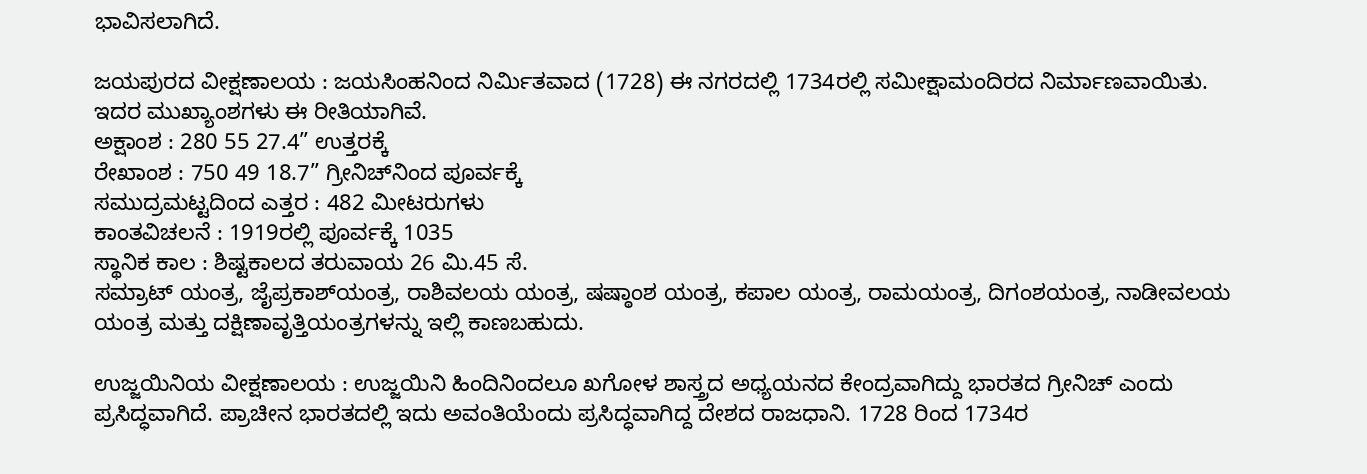ಭಾವಿಸಲಾಗಿದೆ.

ಜಯಪುರದ ವೀಕ್ಷಣಾಲಯ : ಜಯಸಿಂಹನಿಂದ ನಿರ್ಮಿತವಾದ (1728) ಈ ನಗರದಲ್ಲಿ 1734ರಲ್ಲಿ ಸಮೀಕ್ಷಾಮಂದಿರದ ನಿರ್ಮಾಣವಾಯಿತು. ಇದರ ಮುಖ್ಯಾಂಶಗಳು ಈ ರೀತಿಯಾಗಿವೆ.
ಅಕ್ಷಾಂಶ : 280 55 27.4” ಉತ್ತರಕ್ಕೆ
ರೇಖಾಂಶ : 750 49 18.7” ಗ್ರೀನಿಚ್‍ನಿಂದ ಪೂರ್ವಕ್ಕೆ
ಸಮುದ್ರಮಟ್ಟದಿಂದ ಎತ್ತರ : 482 ಮೀಟರುಗಳು
ಕಾಂತವಿಚಲನೆ : 1919ರಲ್ಲಿ ಪೂರ್ವಕ್ಕೆ 1035
ಸ್ಥಾನಿಕ ಕಾಲ : ಶಿಷ್ಟಕಾಲದ ತರುವಾಯ 26 ಮಿ.45 ಸೆ.
ಸಮ್ರಾಟ್ ಯಂತ್ರ, ಜೈಪ್ರಕಾಶ್‍ಯಂತ್ರ, ರಾಶಿವಲಯ ಯಂತ್ರ, ಷಷ್ಠಾಂಶ ಯಂತ್ರ, ಕಪಾಲ ಯಂತ್ರ, ರಾಮಯಂತ್ರ, ದಿಗಂಶಯಂತ್ರ, ನಾಡೀವಲಯ ಯಂತ್ರ ಮತ್ತು ದಕ್ಷಿಣಾವೃತ್ತಿಯಂತ್ರಗಳನ್ನು ಇಲ್ಲಿ ಕಾಣಬಹುದು.

ಉಜ್ಜಯಿನಿಯ ವೀಕ್ಷಣಾಲಯ : ಉಜ್ಜಯಿನಿ ಹಿಂದಿನಿಂದಲೂ ಖಗೋಳ ಶಾಸ್ತ್ರದ ಅಧ್ಯಯನದ ಕೇಂದ್ರವಾಗಿದ್ದು ಭಾರತದ ಗ್ರೀನಿಚ್ ಎಂದು ಪ್ರಸಿದ್ಧವಾಗಿದೆ. ಪ್ರಾಚೀನ ಭಾರತದಲ್ಲಿ ಇದು ಅವಂತಿಯೆಂದು ಪ್ರಸಿದ್ಧವಾಗಿದ್ದ ದೇಶದ ರಾಜಧಾನಿ. 1728 ರಿಂದ 1734ರ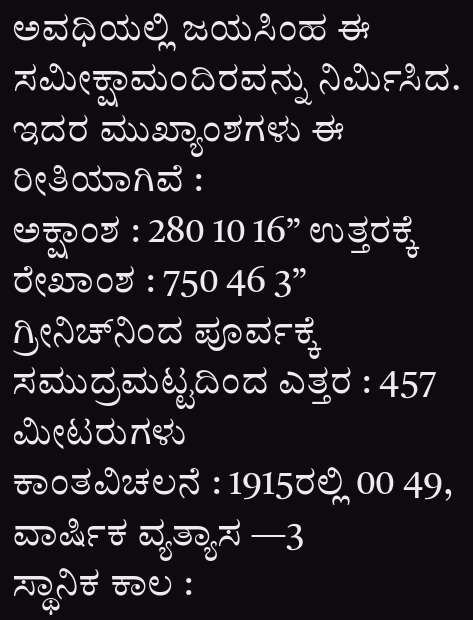ಅವಧಿಯಲ್ಲಿ ಜಯಸಿಂಹ ಈ ಸಮೀಕ್ಷಾಮಂದಿರವನ್ನು ನಿರ್ಮಿಸಿದ. ಇದರ ಮುಖ್ಯಾಂಶಗಳು ಈ ರೀತಿಯಾಗಿವೆ :
ಅಕ್ಷಾಂಶ : 280 10 16” ಉತ್ತರಕ್ಕೆ
ರೇಖಾಂಶ : 750 46 3” ಗ್ರೀನಿಚ್‍ನಿಂದ ಪೂರ್ವಕ್ಕೆ
ಸಮುದ್ರಮಟ್ಟದಿಂದ ಎತ್ತರ : 457 ಮೀಟರುಗಳು
ಕಾಂತವಿಚಲನೆ : 1915ರಲ್ಲಿ 00 49, ವಾರ್ಷಿಕ ವ್ಯತ್ಯಾಸ —3
ಸ್ಥಾನಿಕ ಕಾಲ :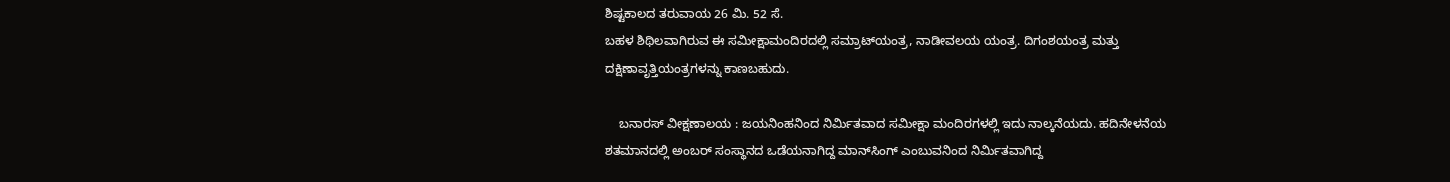ಶಿಷ್ಟಕಾಲದ ತರುವಾಯ 26 ಮಿ. 52 ಸೆ.
ಬಹಳ ಶಿಥಿಲವಾಗಿರುವ ಈ ಸಮೀಕ್ಷಾಮಂದಿರದಲ್ಲಿ ಸಮ್ರಾಟ್‍ಯಂತ್ರ, ನಾಡೀವಲಯ ಯಂತ್ರ. ದಿಗಂಶಯಂತ್ರ ಮತ್ತು ದಕ್ಷಿಣಾವೃತ್ತಿಯಂತ್ರಗಳನ್ನು ಕಾಣಬಹುದು.

    ಬನಾರಸ್ ವೀಕ್ಷಣಾಲಯ : ಜಯನಿಂಹನಿಂದ ನಿರ್ಮಿತವಾದ ಸಮೀಕ್ಷಾ ಮಂದಿರಗಳಲ್ಲಿ ಇದು ನಾಲ್ಕನೆಯದು. ಹದಿನೇಳನೆಯ ಶತಮಾನದಲ್ಲಿ ಅಂಬರ್ ಸಂಸ್ಥಾನದ ಒಡೆಯನಾಗಿದ್ದ ಮಾನ್‍ಸಿಂಗ್ ಎಂಬುವನಿಂದ ನಿರ್ಮಿತವಾಗಿದ್ದ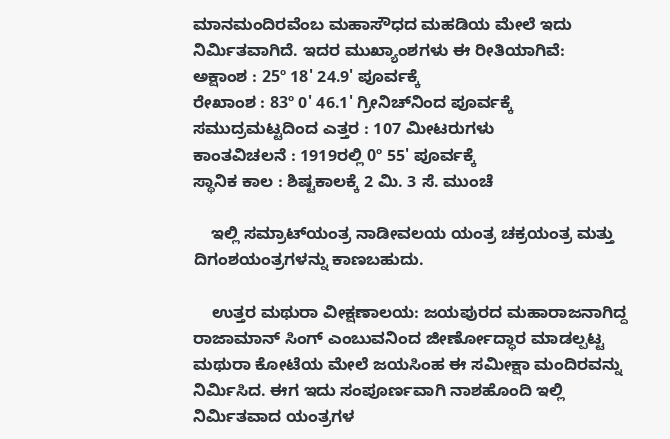ಮಾನಮಂದಿರವೆಂಬ ಮಹಾಸೌಧದ ಮಹಡಿಯ ಮೇಲೆ ಇದು ನಿರ್ಮಿತವಾಗಿದೆ. ಇದರ ಮುಖ್ಯಾಂಶಗಳು ಈ ರೀತಿಯಾಗಿವೆ:
ಅಕ್ಷಾಂಶ : 25º 18' 24.9' ಪೂರ್ವಕ್ಕೆ
ರೇಖಾಂಶ : 83º 0' 46.1' ಗ್ರೀನಿಚ್‍ನಿಂದ ಪೂರ್ವಕ್ಕೆ
ಸಮುದ್ರಮಟ್ಟದಿಂದ ಎತ್ತರ : 107 ಮೀಟರುಗಳು
ಕಾಂತವಿಚಲನೆ : 1919ರಲ್ಲಿ 0º 55' ಪೂರ್ವಕ್ಕೆ
ಸ್ಥಾನಿಕ ಕಾಲ : ಶಿಷ್ಟಕಾಲಕ್ಕೆ 2 ಮಿ. 3 ಸೆ. ಮುಂಚೆ

    ಇಲ್ಲಿ ಸಮ್ರಾಟ್‍ಯಂತ್ರ ನಾಡೀವಲಯ ಯಂತ್ರ ಚಕ್ರಯಂತ್ರ ಮತ್ತು ದಿಗಂಶಯಂತ್ರಗಳನ್ನು ಕಾಣಬಹುದು.

    ಉತ್ತರ ಮಥುರಾ ವೀಕ್ಷಣಾಲಯ: ಜಯಪುರದ ಮಹಾರಾಜನಾಗಿದ್ದ ರಾಜಾಮಾನ್ ಸಿಂಗ್ ಎಂಬುವನಿಂದ ಜೀರ್ಣೋದ್ಧಾರ ಮಾಡಲ್ಪಟ್ಟ ಮಥುರಾ ಕೋಟೆಯ ಮೇಲೆ ಜಯಸಿಂಹ ಈ ಸಮೀಕ್ಷಾ ಮಂದಿರವನ್ನು ನಿರ್ಮಿಸಿದ. ಈಗ ಇದು ಸಂಪೂರ್ಣವಾಗಿ ನಾಶಹೊಂದಿ ಇಲ್ಲಿ ನಿರ್ಮಿತವಾದ ಯಂತ್ರಗಳ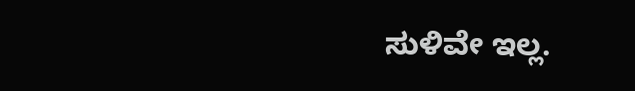ಸುಳಿವೇ ಇಲ್ಲ.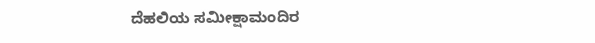ದೆಹಲಿಯ ಸಮೀಕ್ಷಾಮಂದಿರ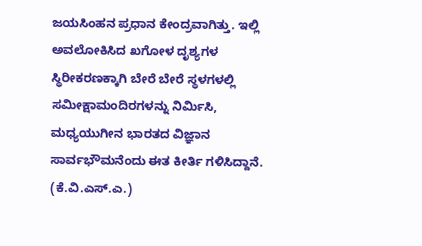ಜಯಸಿಂಹನ ಪ್ರಧಾನ ಕೇಂದ್ರವಾಗಿತ್ತು. ಇಲ್ಲಿ ಅವಲೋಕಿಸಿದ ಖಗೋಳ ದೃಶ್ಯಗಳ ಸ್ಥಿರೀಕರಣಕ್ಕಾಗಿ ಬೇರೆ ಬೇರೆ ಸ್ಥಳಗಳಲ್ಲಿ ಸಮೀಕ್ಷಾಮಂದಿರಗಳನ್ನು ನಿರ್ಮಿಸಿ, ಮಧ್ಯಯುಗೀನ ಭಾರತದ ವಿಜ್ಞಾನ ಸಾರ್ವಭೌಮನೆಂದು ಈತ ಕೀರ್ತಿ ಗಳಿಸಿದ್ದಾನೆ.                          (ಕೆ.ವಿ.ಎಸ್.ಎ.)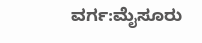ವರ್ಗ:ಮೈಸೂರು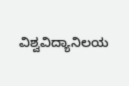ವಿಶ್ವವಿದ್ಯಾನಿಲಯ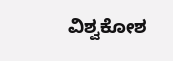ವಿಶ್ವಕೋಶ